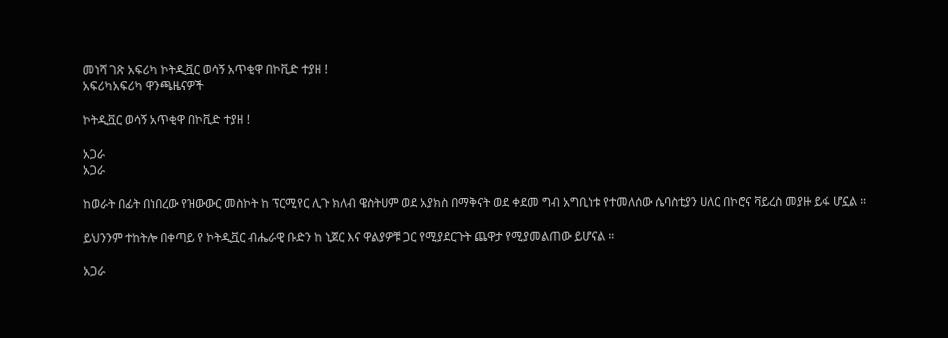መነሻ ገጽ አፍሪካ ኮትዲቯር ወሳኝ አጥቂዋ በኮቪድ ተያዘ !
አፍሪካአፍሪካ ዋንጫዜናዎች

ኮትዲቯር ወሳኝ አጥቂዋ በኮቪድ ተያዘ !

አጋራ
አጋራ

ከወራት በፊት በነበረው የዝውውር መስኮት ከ ፕርሚየር ሊጉ ክለብ ዌስትሀም ወደ አያክስ በማቅናት ወደ ቀደመ ግብ አግቢነቱ የተመለሰው ሴባስቲያን ሀለር በኮሮና ቫይረስ መያዙ ይፋ ሆኗል ።

ይህንንም ተከትሎ በቀጣይ የ ኮትዲቯር ብሔራዊ ቡድን ከ ኒጀር እና ዋልያዎቹ ጋር የሚያደርጉት ጨዋታ የሚያመልጠው ይሆናል ።

አጋራ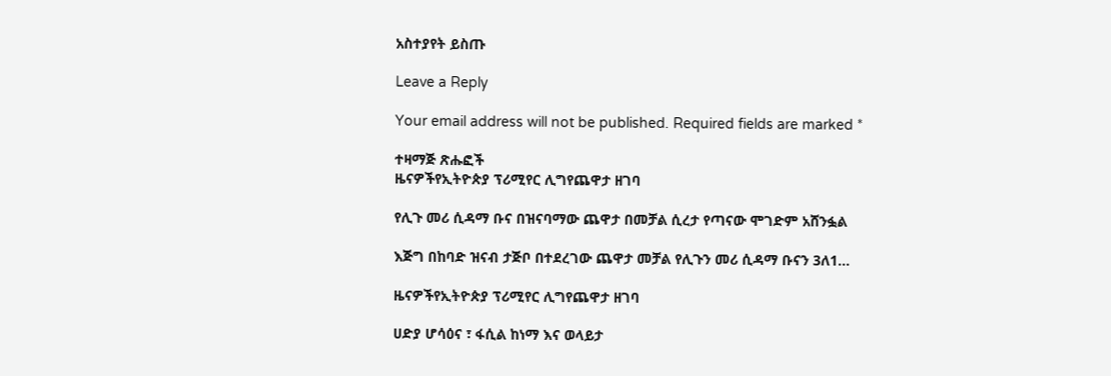አስተያየት ይስጡ

Leave a Reply

Your email address will not be published. Required fields are marked *

ተዛማጅ ጽሑፎች
ዜናዎችየኢትዮጵያ ፕሪሚየር ሊግየጨዋታ ዘገባ

የሊጉ መሪ ሲዳማ ቡና በዝናባማው ጨዋታ በመቻል ሲረታ የጣናው ሞገድም አሸንፏል

እጅግ በከባድ ዝናብ ታጅቦ በተደረገው ጨዋታ መቻል የሊጉን መሪ ሲዳማ ቡናን 3ለ1...

ዜናዎችየኢትዮጵያ ፕሪሚየር ሊግየጨዋታ ዘገባ

ሀድያ ሆሳዕና ፣ ፋሲል ከነማ እና ወላይታ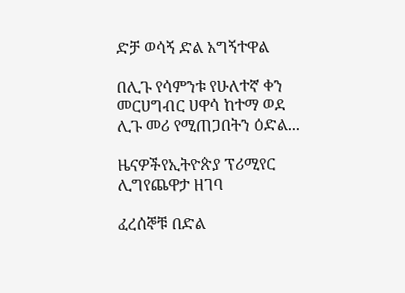ድቻ ወሳኝ ድል አግኝተዋል

በሊጉ የሳምንቱ የሁለተኛ ቀን መርሀግብር ሀዋሳ ከተማ ወደ ሊጉ መሪ የሚጠጋበትን ዕድል...

ዜናዎችየኢትዮጵያ ፕሪሚየር ሊግየጨዋታ ዘገባ

ፈረሰኞቹ በድል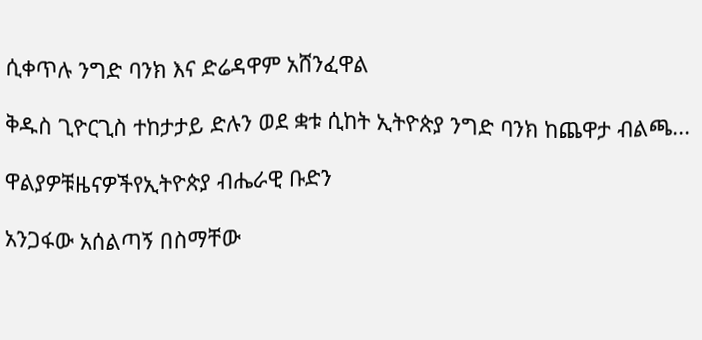ሲቀጥሉ ንግድ ባንክ እና ድሬዳዋም አሸንፈዋል

ቅዱስ ጊዮርጊስ ተከታታይ ድሉን ወደ ቋቱ ሲከት ኢትዮጵያ ንግድ ባንክ ከጨዋታ ብልጫ...

ዋልያዎቹዜናዎችየኢትዮጵያ ብሔራዊ ቡድን

አንጋፋው አሰልጣኝ በስማቸው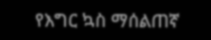የእግር ኳስ ማሰልጠኛ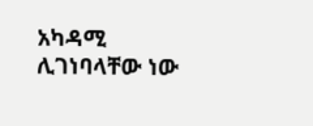አካዳሚ ሊገነባላቸው ነው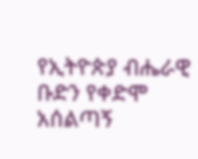የኢትዮጵያ ብሔራዊ ቡድን የቀድሞ አሰልጣኝ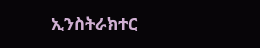ኢንስትራክተር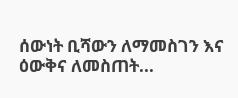ሰውነት ቢሻውን ለማመስገን እና ዕውቅና ለመስጠት...